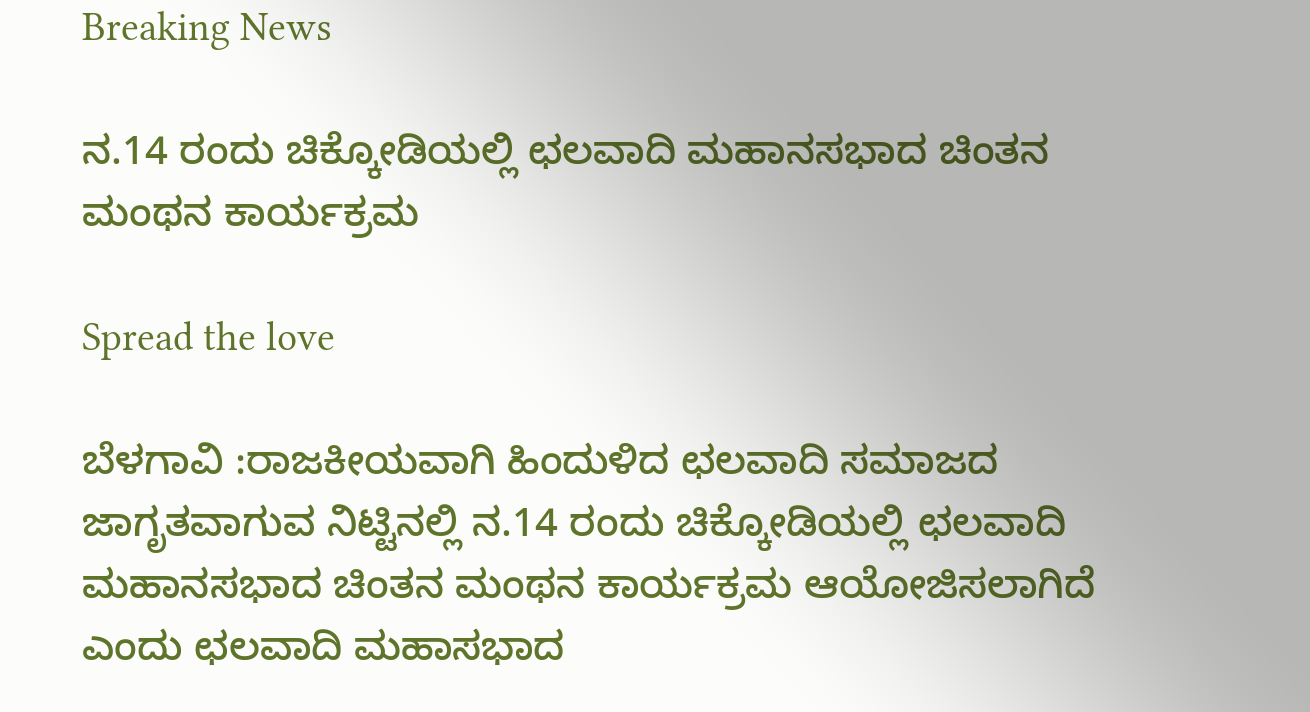Breaking News

ನ.14 ರಂದು ಚಿಕ್ಕೋಡಿಯಲ್ಲಿ ಛಲವಾದಿ ಮಹಾನಸಭಾದ ಚಿಂತನ ಮಂಥನ ಕಾರ್ಯಕ್ರಮ

Spread the love

ಬೆಳಗಾವಿ :ರಾಜಕೀಯವಾಗಿ ಹಿಂದುಳಿದ ಛಲವಾದಿ ಸಮಾಜದ ಜಾಗೃತವಾಗುವ ನಿಟ್ಟಿನಲ್ಲಿ ನ.14 ರಂದು ಚಿಕ್ಕೋಡಿಯಲ್ಲಿ ಛಲವಾದಿ ಮಹಾನಸಭಾದ ಚಿಂತನ ಮಂಥನ ಕಾರ್ಯಕ್ರಮ ಆಯೋಜಿಸಲಾಗಿದೆ ಎಂದು ಛಲವಾದಿ ಮಹಾಸಭಾದ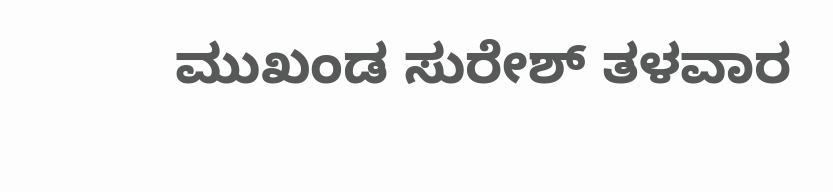ಮುಖಂಡ ಸುರೇಶ್ ತಳವಾರ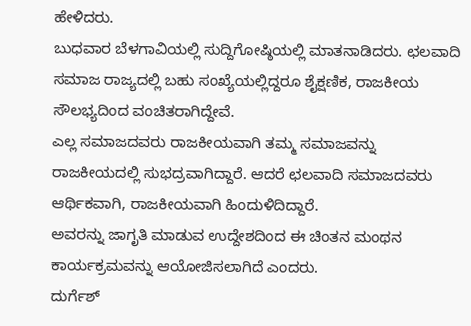ಹೇಳಿದರು.
ಬುಧವಾರ ಬೆಳಗಾವಿಯಲ್ಲಿ ಸುದ್ದಿಗೋಷ್ಠಿಯಲ್ಲಿ ಮಾತನಾಡಿದರು. ಛಲವಾದಿ ಸಮಾಜ ರಾಜ್ಯದಲ್ಲಿ ಬಹು ಸಂಖ್ಯೆಯಲ್ಲಿದ್ದರೂ ಶೈಕ್ಷಣಿಕ, ರಾಜಕೀಯ ಸೌಲಭ್ಯದಿಂದ ವಂಚಿತರಾಗಿದ್ದೇವೆ.
ಎಲ್ಲ ಸಮಾಜದವರು ರಾಜಕೀಯವಾಗಿ ತಮ್ಮ ಸಮಾಜವನ್ನು ರಾಜಕೀಯದಲ್ಲಿ ಸುಭದ್ರವಾಗಿದ್ದಾರೆ. ಆದರೆ ಛಲವಾದಿ ಸಮಾಜದವರು ಆರ್ಥಿಕವಾಗಿ, ರಾಜಕೀಯವಾಗಿ ಹಿಂದುಳಿದಿದ್ದಾರೆ.
ಅವರನ್ನು ಜಾಗೃತಿ ಮಾಡುವ ಉದ್ದೇಶದಿಂದ ಈ ಚಿಂತನ ಮಂಥನ ಕಾರ್ಯಕ್ರಮವನ್ನು ಆಯೋಜಿಸಲಾಗಿದೆ ಎಂದರು.
ದುರ್ಗೆಶ್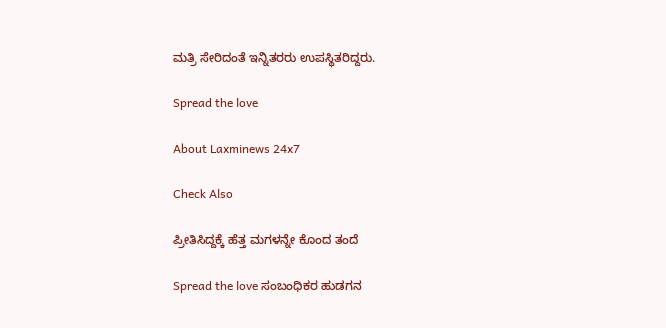ಮತ್ರಿ ಸೇರಿದಂತೆ ಇನ್ನಿತರರು ಉಪಸ್ಥಿತರಿದ್ದರು.

Spread the love

About Laxminews 24x7

Check Also

ಪ್ರೀತಿಸಿದ್ದಕ್ಕೆ ಹೆತ್ತ ಮಗಳನ್ನೇ ಕೊಂದ ತಂದೆ

Spread the love ಸಂಬಂಧಿಕರ‌ ಹುಡಗನ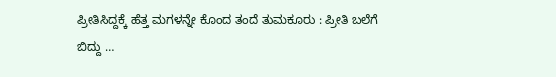ಪ್ರೀತಿಸಿದ್ದಕ್ಕೆ ಹೆತ್ತ ಮಗಳನ್ನೇ ಕೊಂದ ತಂದೆ ತುಮಕೂರು : ಪ್ರೀತಿ ಬಲೆಗೆ ಬಿದ್ದು …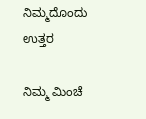ನಿಮ್ಮದೊಂದು ಉತ್ತರ

ನಿಮ್ಮ ಮಿಂಚೆ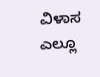ವಿಳಾಸ ಎಲ್ಲೂ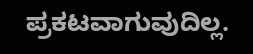ಪ್ರಕಟವಾಗುವುದಿಲ್ಲ.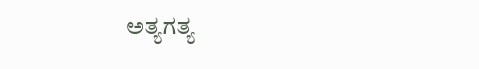ಅತ್ಯಗತ್ಯ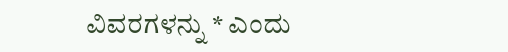ವಿವರಗಳನ್ನು * ಎಂದು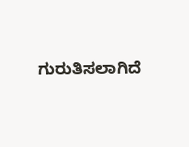ಗುರುತಿಸಲಾಗಿದೆ